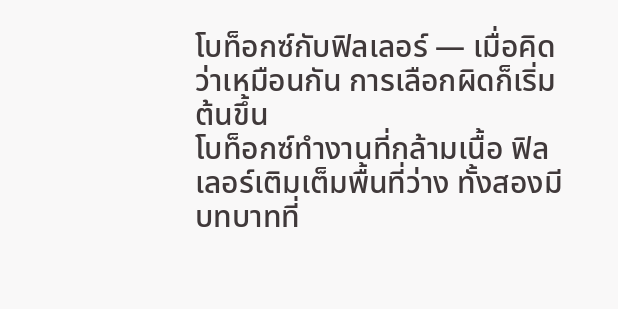โบท็อกซ์กับฟิลเลอร์ — เมื่อคิดว่าเหมือนกัน การเลือกผิดก็เริ่มต้นขึ้น
โบท็อกซ์ทำงานที่กล้ามเนื้อ ฟิลเลอร์เติมเต็มพื้นที่ว่าง ทั้งสองมีบทบาทที่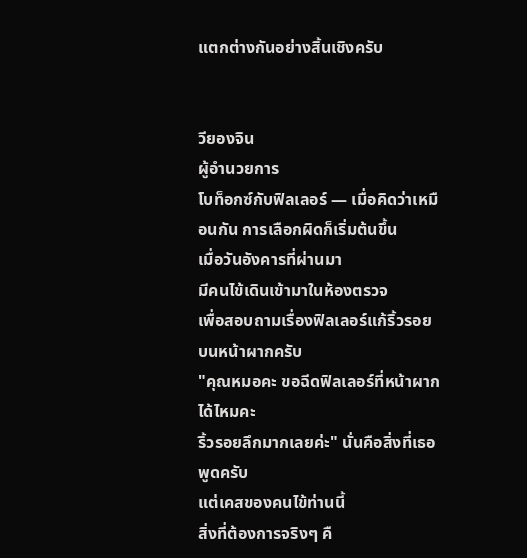แตกต่างกันอย่างสิ้นเชิงครับ


วียองจิน
ผู้อำนวยการ
โบท็อกซ์กับฟิลเลอร์ — เมื่อคิดว่าเหมือนกัน การเลือกผิดก็เริ่มต้นขึ้น
เมื่อวันอังคารที่ผ่านมา
มีคนไข้เดินเข้ามาในห้องตรวจ
เพื่อสอบถามเรื่องฟิลเลอร์แก้ริ้วรอยบนหน้าผากครับ
"คุณหมอคะ ขอฉีดฟิลเลอร์ที่หน้าผากได้ไหมคะ
ริ้วรอยลึกมากเลยค่ะ" นั่นคือสิ่งที่เธอพูดครับ
แต่เคสของคนไข้ท่านนี้
สิ่งที่ต้องการจริงๆ คื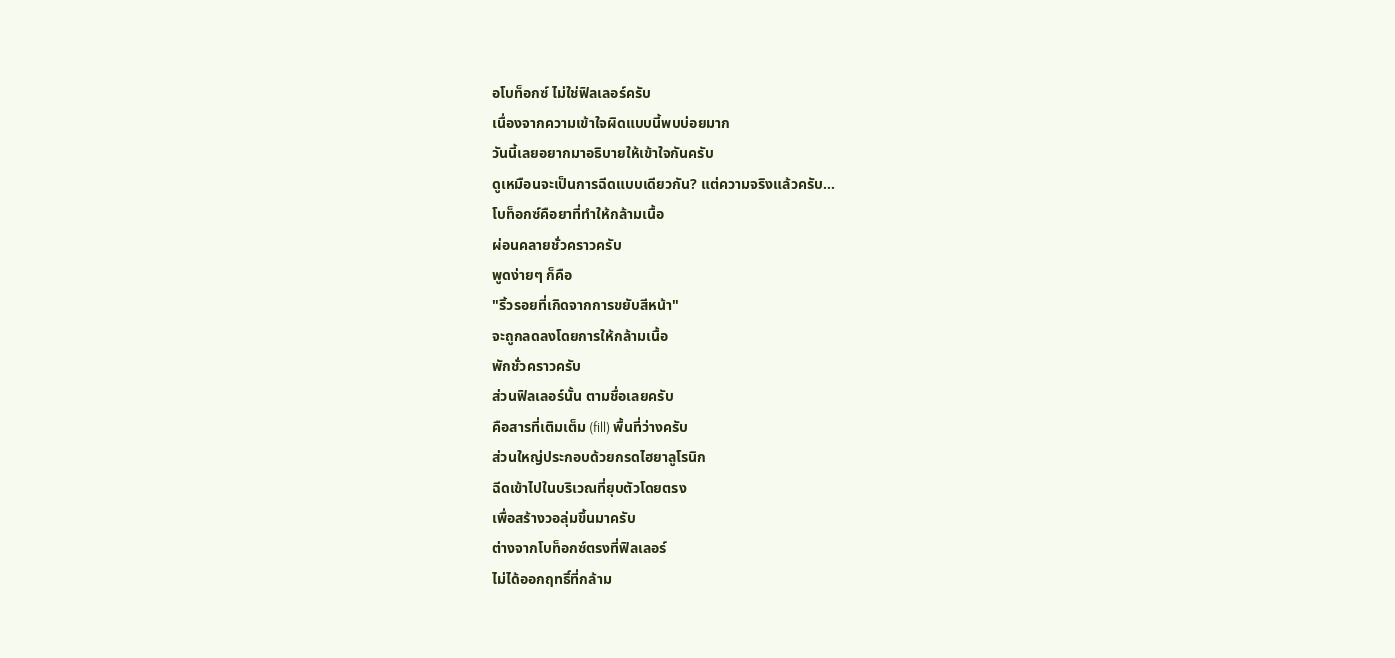อโบท็อกซ์ ไม่ใช่ฟิลเลอร์ครับ
เนื่องจากความเข้าใจผิดแบบนี้พบบ่อยมาก
วันนี้เลยอยากมาอธิบายให้เข้าใจกันครับ
ดูเหมือนจะเป็นการฉีดแบบเดียวกัน? แต่ความจริงแล้วครับ...
โบท็อกซ์คือยาที่ทำให้กล้ามเนื้อ
ผ่อนคลายชั่วคราวครับ
พูดง่ายๆ ก็คือ
"ริ้วรอยที่เกิดจากการขยับสีหน้า"
จะถูกลดลงโดยการให้กล้ามเนื้อ
พักชั่วคราวครับ
ส่วนฟิลเลอร์นั้น ตามชื่อเลยครับ
คือสารที่เติมเต็ม (fill) พื้นที่ว่างครับ
ส่วนใหญ่ประกอบด้วยกรดไฮยาลูโรนิก
ฉีดเข้าไปในบริเวณที่ยุบตัวโดยตรง
เพื่อสร้างวอลุ่มขึ้นมาครับ
ต่างจากโบท็อกซ์ตรงที่ฟิลเลอร์
ไม่ได้ออกฤทธิ์ที่กล้าม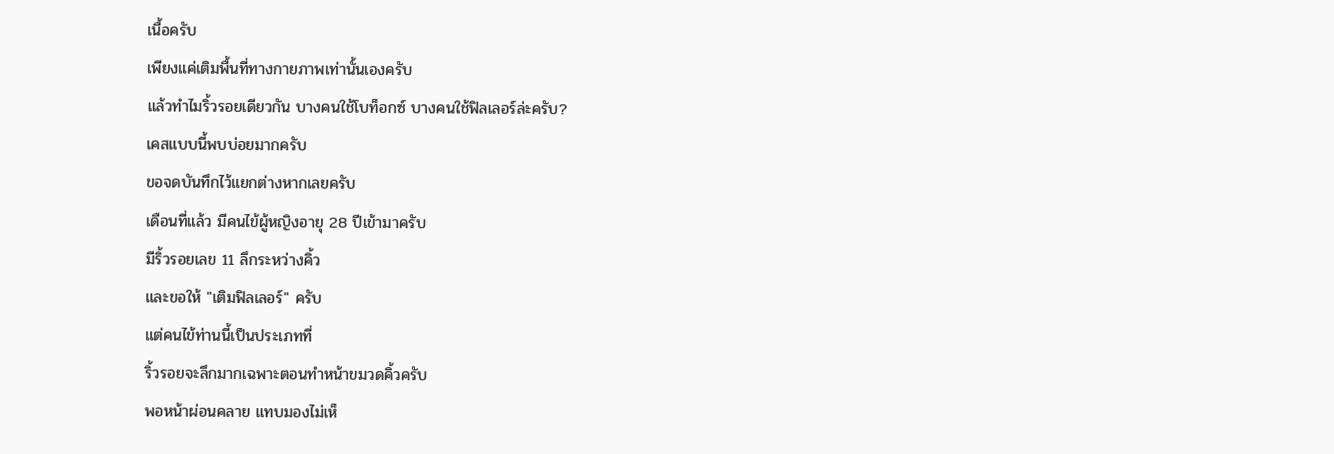เนื้อครับ
เพียงแค่เติมพื้นที่ทางกายภาพเท่านั้นเองครับ
แล้วทำไมริ้วรอยเดียวกัน บางคนใช้โบท็อกซ์ บางคนใช้ฟิลเลอร์ล่ะครับ?
เคสแบบนี้พบบ่อยมากครับ
ขอจดบันทึกไว้แยกต่างหากเลยครับ
เดือนที่แล้ว มีคนไข้ผู้หญิงอายุ 28 ปีเข้ามาครับ
มีริ้วรอยเลข 11 ลึกระหว่างคิ้ว
และขอให้ "เติมฟิลเลอร์" ครับ
แต่คนไข้ท่านนี้เป็นประเภทที่
ริ้วรอยจะลึกมากเฉพาะตอนทำหน้าขมวดคิ้วครับ
พอหน้าผ่อนคลาย แทบมองไม่เห็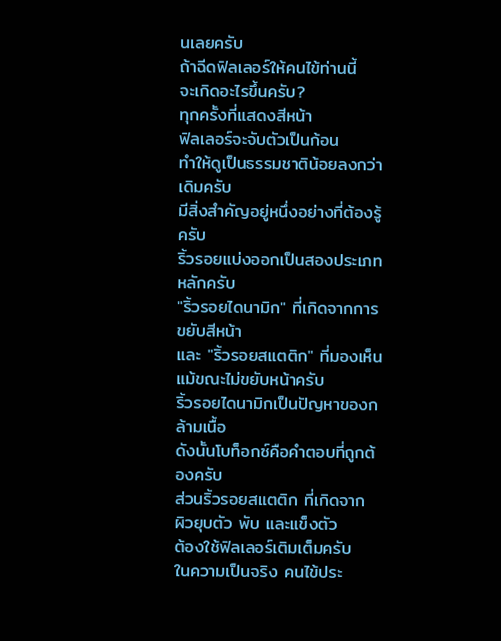นเลยครับ
ถ้าฉีดฟิลเลอร์ให้คนไข้ท่านนี้
จะเกิดอะไรขึ้นครับ?
ทุกครั้งที่แสดงสีหน้า
ฟิลเลอร์จะจับตัวเป็นก้อน
ทำให้ดูเป็นธรรมชาติน้อยลงกว่าเดิมครับ
มีสิ่งสำคัญอยู่หนึ่งอย่างที่ต้องรู้ครับ
ริ้วรอยแบ่งออกเป็นสองประเภทหลักครับ
"ริ้วรอยไดนามิก" ที่เกิดจากการขยับสีหน้า
และ "ริ้วรอยสแตติก" ที่มองเห็นแม้ขณะไม่ขยับหน้าครับ
ริ้วรอยไดนามิกเป็นปัญหาของกล้ามเนื้อ
ดังนั้นโบท็อกซ์คือคำตอบที่ถูกต้องครับ
ส่วนริ้วรอยสแตติก ที่เกิดจาก
ผิวยุบตัว พับ และแข็งตัว
ต้องใช้ฟิลเลอร์เติมเต็มครับ
ในความเป็นจริง คนไข้ประ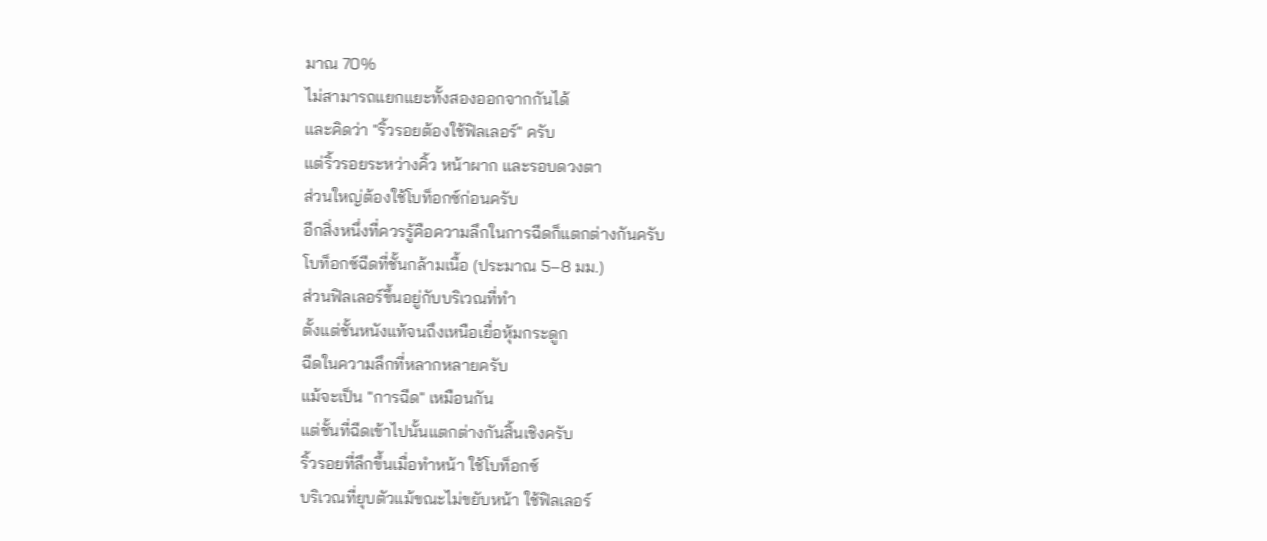มาณ 70%
ไม่สามารถแยกแยะทั้งสองออกจากกันได้
และคิดว่า "ริ้วรอยต้องใช้ฟิลเลอร์" ครับ
แต่ริ้วรอยระหว่างคิ้ว หน้าผาก และรอบดวงตา
ส่วนใหญ่ต้องใช้โบท็อกซ์ก่อนครับ
อีกสิ่งหนึ่งที่ควรรู้คือความลึกในการฉีดก็แตกต่างกันครับ
โบท็อกซ์ฉีดที่ชั้นกล้ามเนื้อ (ประมาณ 5–8 มม.)
ส่วนฟิลเลอร์ขึ้นอยู่กับบริเวณที่ทำ
ตั้งแต่ชั้นหนังแท้จนถึงเหนือเยื่อหุ้มกระดูก
ฉีดในความลึกที่หลากหลายครับ
แม้จะเป็น "การฉีด" เหมือนกัน
แต่ชั้นที่ฉีดเข้าไปนั้นแตกต่างกันสิ้นเชิงครับ
ริ้วรอยที่ลึกขึ้นเมื่อทำหน้า ใช้โบท็อกซ์
บริเวณที่ยุบตัวแม้ขณะไม่ขยับหน้า ใช้ฟิลเลอร์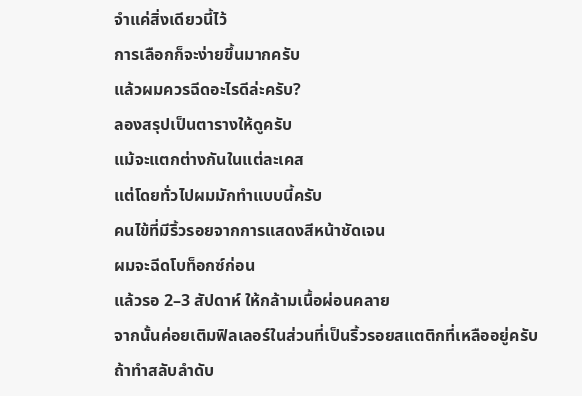จำแค่สิ่งเดียวนี้ไว้
การเลือกก็จะง่ายขึ้นมากครับ
แล้วผมควรฉีดอะไรดีล่ะครับ?
ลองสรุปเป็นตารางให้ดูครับ
แม้จะแตกต่างกันในแต่ละเคส
แต่โดยทั่วไปผมมักทำแบบนี้ครับ
คนไข้ที่มีริ้วรอยจากการแสดงสีหน้าชัดเจน
ผมจะฉีดโบท็อกซ์ก่อน
แล้วรอ 2–3 สัปดาห์ ให้กล้ามเนื้อผ่อนคลาย
จากนั้นค่อยเติมฟิลเลอร์ในส่วนที่เป็นริ้วรอยสแตติกที่เหลืออยู่ครับ
ถ้าทำสลับลำดับ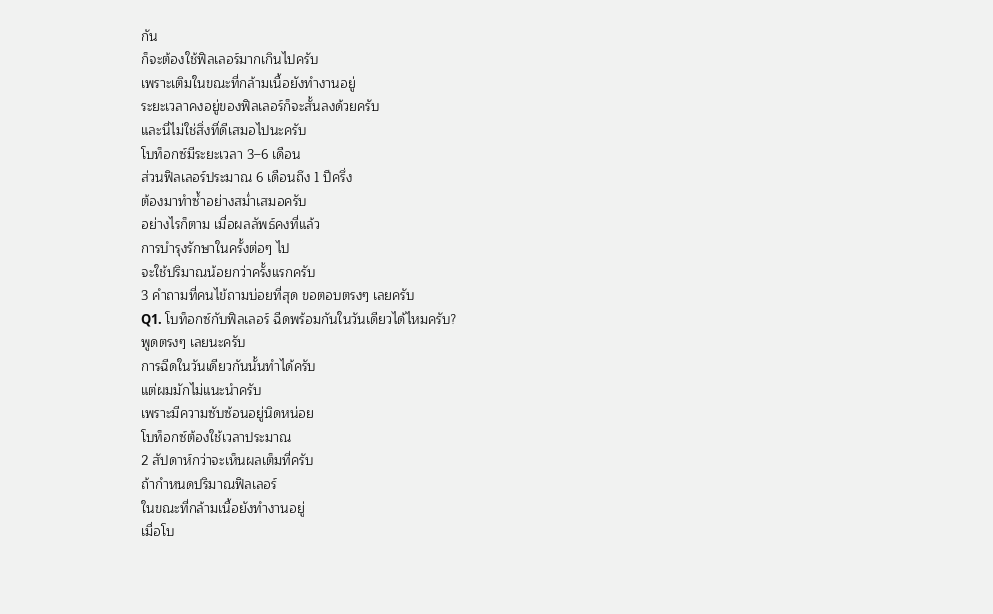กัน
ก็จะต้องใช้ฟิลเลอร์มากเกินไปครับ
เพราะเติมในขณะที่กล้ามเนื้อยังทำงานอยู่
ระยะเวลาคงอยู่ของฟิลเลอร์ก็จะสั้นลงด้วยครับ
และนี่ไม่ใช่สิ่งที่ดีเสมอไปนะครับ
โบท็อกซ์มีระยะเวลา 3–6 เดือน
ส่วนฟิลเลอร์ประมาณ 6 เดือนถึง 1 ปีครึ่ง
ต้องมาทำซ้ำอย่างสม่ำเสมอครับ
อย่างไรก็ตาม เมื่อผลลัพธ์คงที่แล้ว
การบำรุงรักษาในครั้งต่อๆ ไป
จะใช้ปริมาณน้อยกว่าครั้งแรกครับ
3 คำถามที่คนไข้ถามบ่อยที่สุด ขอตอบตรงๆ เลยครับ
Q1. โบท็อกซ์กับฟิลเลอร์ ฉีดพร้อมกันในวันเดียวได้ไหมครับ?
พูดตรงๆ เลยนะครับ
การฉีดในวันเดียวกันนั้นทำได้ครับ
แต่ผมมักไม่แนะนำครับ
เพราะมีความซับซ้อนอยู่นิดหน่อย
โบท็อกซ์ต้องใช้เวลาประมาณ
2 สัปดาห์กว่าจะเห็นผลเต็มที่ครับ
ถ้ากำหนดปริมาณฟิลเลอร์
ในขณะที่กล้ามเนื้อยังทำงานอยู่
เมื่อโบ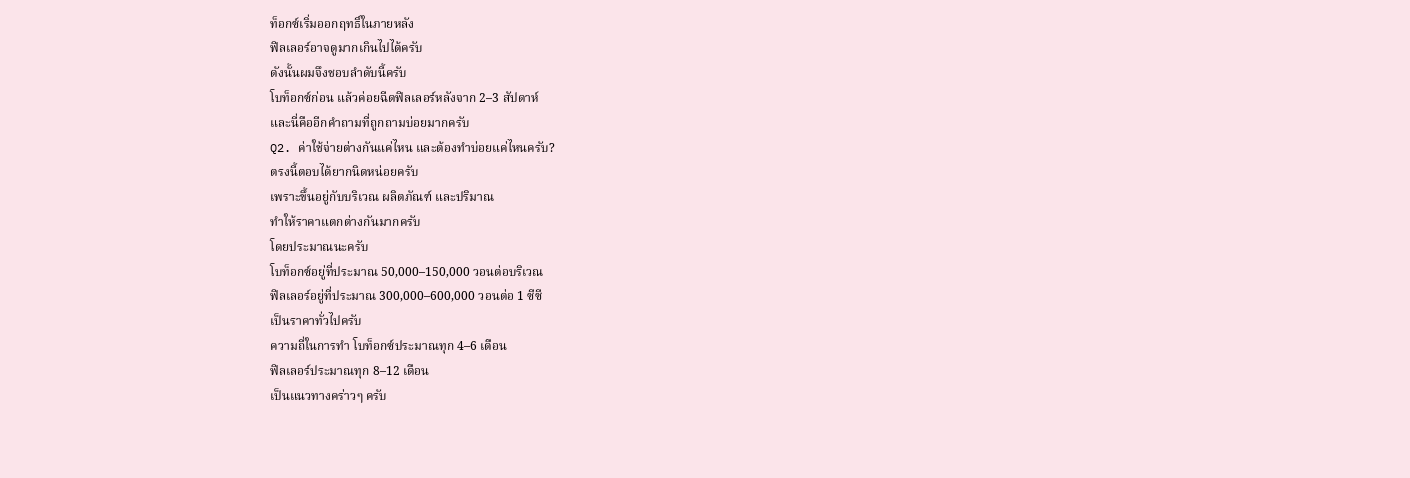ท็อกซ์เริ่มออกฤทธิ์ในภายหลัง
ฟิลเลอร์อาจดูมากเกินไปได้ครับ
ดังนั้นผมจึงชอบลำดับนี้ครับ
โบท็อกซ์ก่อน แล้วค่อยฉีดฟิลเลอร์หลังจาก 2–3 สัปดาห์
และนี่คืออีกคำถามที่ถูกถามบ่อยมากครับ
Q2. ค่าใช้จ่ายต่างกันแค่ไหน และต้องทำบ่อยแค่ไหนครับ?
ตรงนี้ตอบได้ยากนิดหน่อยครับ
เพราะขึ้นอยู่กับบริเวณ ผลิตภัณฑ์ และปริมาณ
ทำให้ราคาแตกต่างกันมากครับ
โดยประมาณนะครับ
โบท็อกซ์อยู่ที่ประมาณ 50,000–150,000 วอนต่อบริเวณ
ฟิลเลอร์อยู่ที่ประมาณ 300,000–600,000 วอนต่อ 1 ซีซี
เป็นราคาทั่วไปครับ
ความถี่ในการทำ โบท็อกซ์ประมาณทุก 4–6 เดือน
ฟิลเลอร์ประมาณทุก 8–12 เดือน
เป็นแนวทางคร่าวๆ ครับ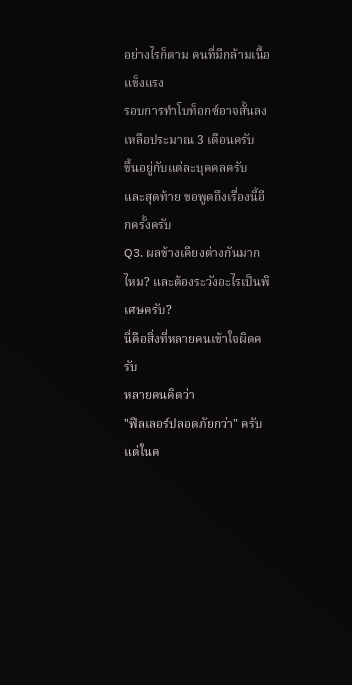อย่างไรก็ตาม คนที่มีกล้ามเนื้อแข็งแรง
รอบการทำโบท็อกซ์อาจสั้นลง
เหลือประมาณ 3 เดือนครับ
ขึ้นอยู่กับแต่ละบุคคลครับ
และสุดท้าย ขอพูดถึงเรื่องนี้อีกครั้งครับ
Q3. ผลข้างเคียงต่างกันมากไหม? และต้องระวังอะไรเป็นพิเศษครับ?
นี่คือสิ่งที่หลายคนเข้าใจผิดครับ
หลายคนคิดว่า
"ฟิลเลอร์ปลอดภัยกว่า" ครับ
แต่ในค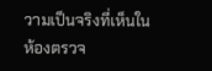วามเป็นจริงที่เห็นในห้องตรวจ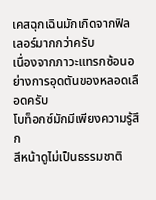เคสฉุกเฉินมักเกิดจากฟิลเลอร์มากกว่าครับ
เนื่องจากภาวะแทรกซ้อนอย่างการอุดตันของหลอดเลือดครับ
โบท็อกซ์มักมีเพียงความรู้สึก
สีหน้าดูไม่เป็นธรรมชาติ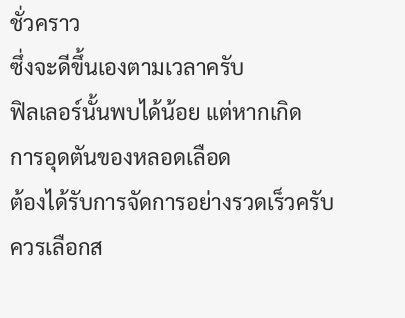ชั่วคราว
ซึ่งจะดีขึ้นเองตามเวลาครับ
ฟิลเลอร์นั้นพบได้น้อย แต่หากเกิด
การอุดตันของหลอดเลือด
ต้องได้รับการจัดการอย่างรวดเร็วครับ
ควรเลือกส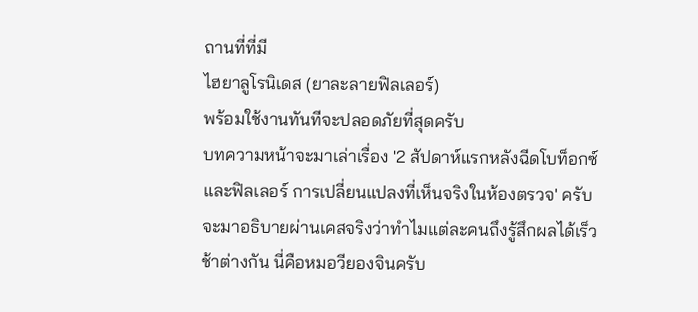ถานที่ที่มี
ไฮยาลูโรนิเดส (ยาละลายฟิลเลอร์)
พร้อมใช้งานทันทีจะปลอดภัยที่สุดครับ
บทความหน้าจะมาเล่าเรื่อง '2 สัปดาห์แรกหลังฉีดโบท็อกซ์และฟิลเลอร์ การเปลี่ยนแปลงที่เห็นจริงในห้องตรวจ' ครับ จะมาอธิบายผ่านเคสจริงว่าทำไมแต่ละคนถึงรู้สึกผลได้เร็วช้าต่างกัน นี่คือหมอวียองจินครับ